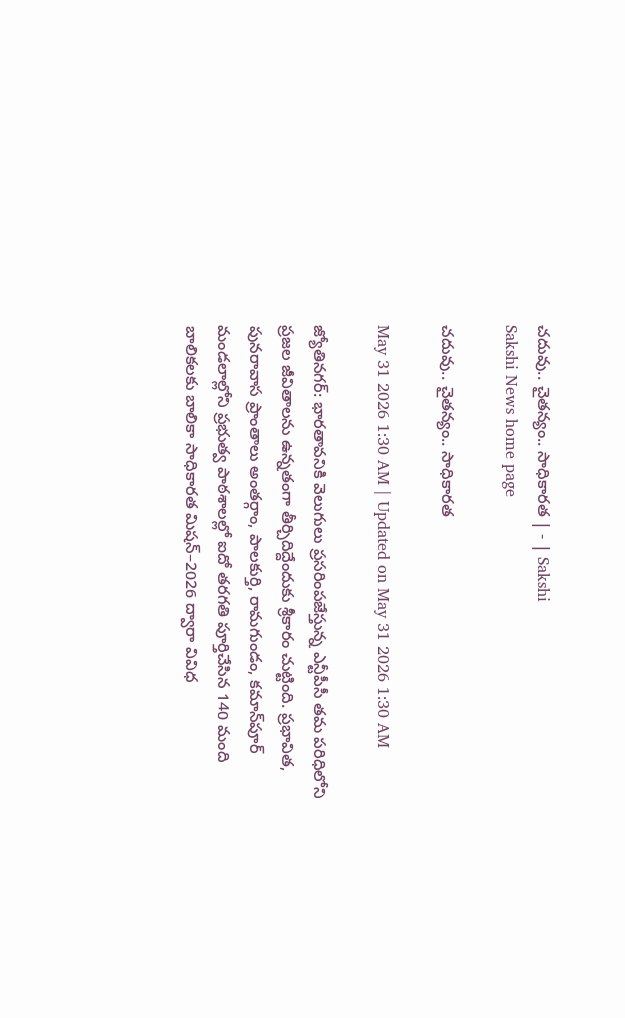చదువు.. చైతన్యం.. సాధికారత | - | Sakshi
Sakshi News home page

చదువు.. చైతన్యం.. సాధికారత

May 31 2026 1:30 AM | Updated on May 31 2026 1:30 AM

జ్యోతినగర్‌: భారతావనికి వెలుగులు ప్రసరింపజేస్తున్న ఎన్టీపీసీ తమ పరిధిలోని ప్రజల జీవితాలను ఉన్నతంగా తీర్చిదిద్దేందుకు శ్రీకారం చుట్టింది. ప్రభావిత, పునరావాస ప్రాంతాలు అంతర్గాం, పాలకుర్తి, రామగుండం, కమాన్‌పూర్‌ మండలాల్లోని ప్రభుత్వ పాఠశాలల్లో ఐదో తరగతి పూర్తిచేసిన 140 మంది బాలికలకు బాలికా సాధికారత మిషన్‌–2026 ద్వారా వివిధ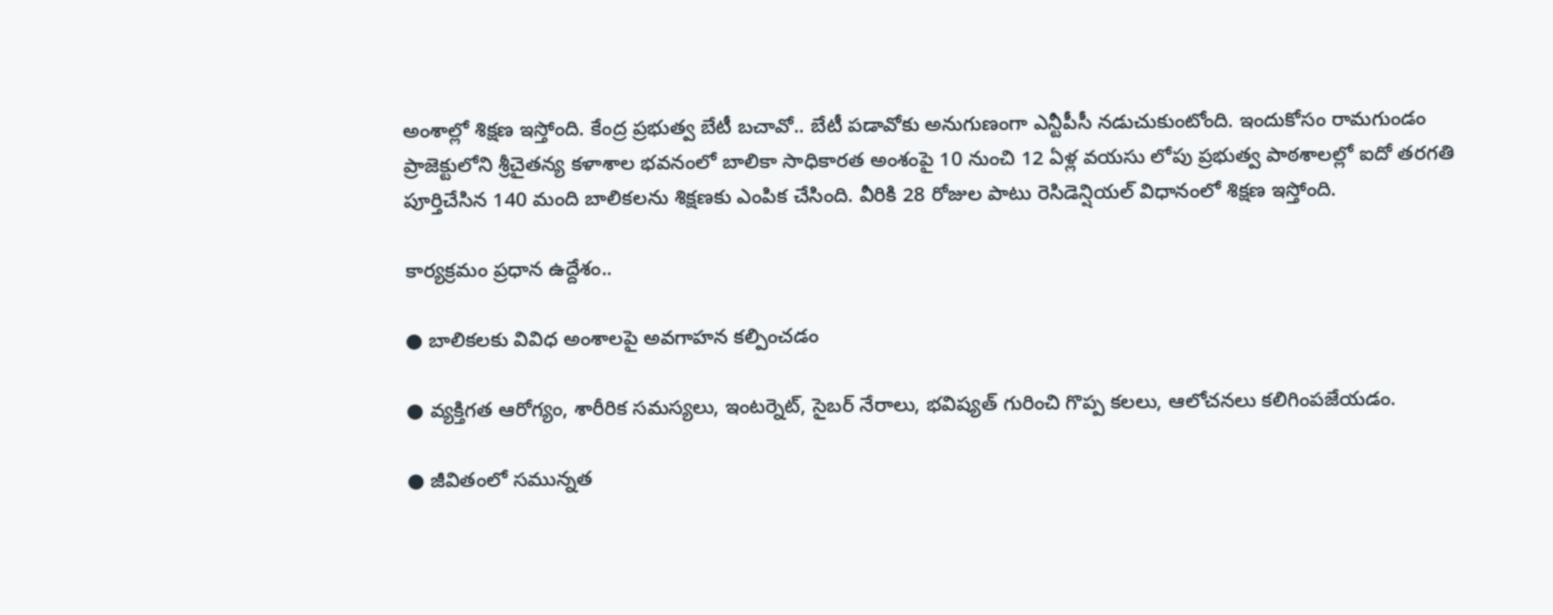అంశాల్లో శిక్షణ ఇస్తోంది. కేంద్ర ప్రభుత్వ బేటీ బచావో.. బేటీ పడావోకు అనుగుణంగా ఎన్టీపీసీ నడుచుకుంటోంది. ఇందుకోసం రామగుండం ప్రాజెక్టులోని శ్రీచైతన్య కళాశాల భవనంలో బాలికా సాధికారత అంశంపై 10 నుంచి 12 ఏళ్ల వయసు లోపు ప్రభుత్వ పాఠశాలల్లో ఐదో తరగతి పూర్తిచేసిన 140 మంది బాలికలను శిక్షణకు ఎంపిక చేసింది. వీరికి 28 రోజుల పాటు రెసిడెన్షియల్‌ విధానంలో శిక్షణ ఇస్తోంది.

కార్యక్రమం ప్రధాన ఉద్దేశం..

● బాలికలకు వివిధ అంశాలపై అవగాహన కల్పించడం

● వ్యక్తిగత ఆరోగ్యం, శారీరిక సమస్యలు, ఇంటర్నెట్‌, సైబర్‌ నేరాలు, భవిష్యత్‌ గురించి గొప్ప కలలు, ఆలోచనలు కలిగింపజేయడం.

● జీవితంలో సమున్నత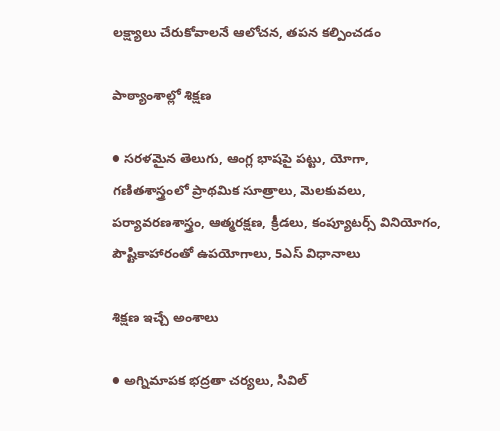లక్ష్యాలు చేరుకోవాలనే ఆలోచన, తపన కల్పించడం

పాఠ్యాంశాల్లో శిక్షణ

● సరళమైన తెలుగు, ఆంగ్ల భాషపై పట్టు, యోగా, గణితశాస్త్రంలో ప్రాథమిక సూత్రాలు, మెలకువలు, పర్యావరణశాస్త్రం, ఆత్మరక్షణ, క్రీడలు, కంప్యూటర్స్‌ వినియోగం, పౌష్టికాహారంతో ఉపయోగాలు, 5ఎస్‌ విధానాలు

శిక్షణ ఇచ్చే అంశాలు

● అగ్నిమాపక భద్రతా చర్యలు, సివిల్‌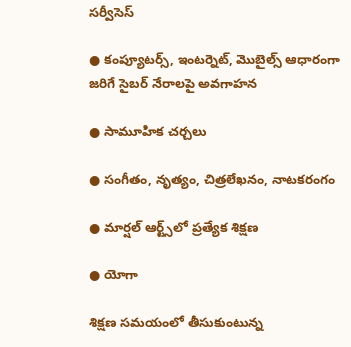సర్వీసెస్‌

● కంప్యూటర్స్‌, ఇంటర్నెట్‌, మొబైల్స్‌ ఆధారంగా జరిగే సైబర్‌ నేరాలపై అవగాహన

● సామూహిక చర్చలు

● సంగీతం, నృత్యం, చిత్రలేఖనం, నాటకరంగం

● మార్షల్‌ ఆర్ట్స్‌లో ప్రత్యేక శిక్షణ

● యోగా

శిక్షణ సమయంలో తీసుకుంటున్న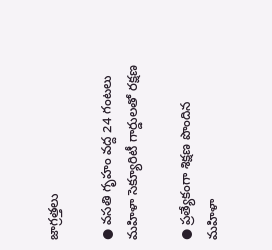జాగ్రత్తలు

● వసతి గృహం వద్ద 24 గంటలు మహిళా సెక్యూరిటీ గార్డులతో రక్షణ

● ప్రత్యేకంగా శిక్షణ పొందిన మహిళా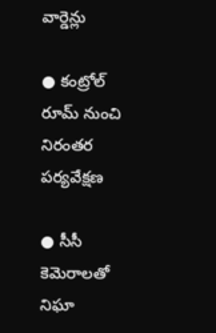వార్డెన్లు

● కంట్రోల్‌ రూమ్‌ నుంచి నిరంతర పర్యవేక్షణ

● సీసీ కెమెరాలతో నిఘా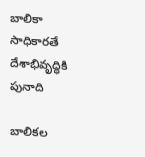బాలికా సాధికారతే దేశాభివృద్ధికి పునాది

బాలికల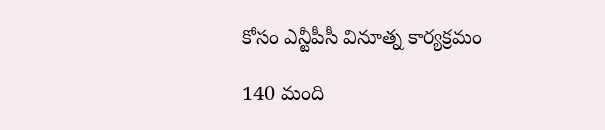కోసం ఎన్టీపీసీ వినూత్న కార్యక్రమం

140 మంది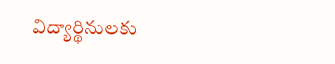విద్యార్థినులకు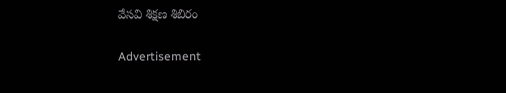వేసవి శిక్షణ శిబిరం

Advertisement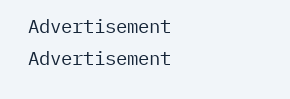Advertisement
Advertisement